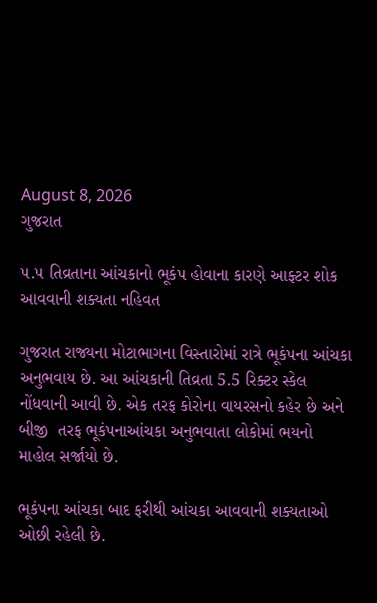August 8, 2026
ગુજરાત

૫.૫ તિવ્રતાના આંચકાનો ભૂકંપ હોવાના કારણે આફ્ટર શોક આવવાની શક્યતા નહિવત

ગુજરાત રાજ્યના મોટાભાગના વિસ્તારોમાં રાત્રે ભૂકંપના આંચકા અનુભવાય છે. આ આંચકાની તિવ્રતા 5.5 રિક્ટર સ્કેલ નોંધવાની આવી છે. એક તરફ કોરોના વાયરસનો કહેર છે અને બીજી  તરફ ભૂકંપનાઆંચકા અનુભવાતા લોકોમાં ભયનો માહોલ સર્જાયો છે.

ભૂકંપના આંચકા બાદ ફરીથી આંચકા આવવાની શક્યતાઓ ઓછી રહેલી છે.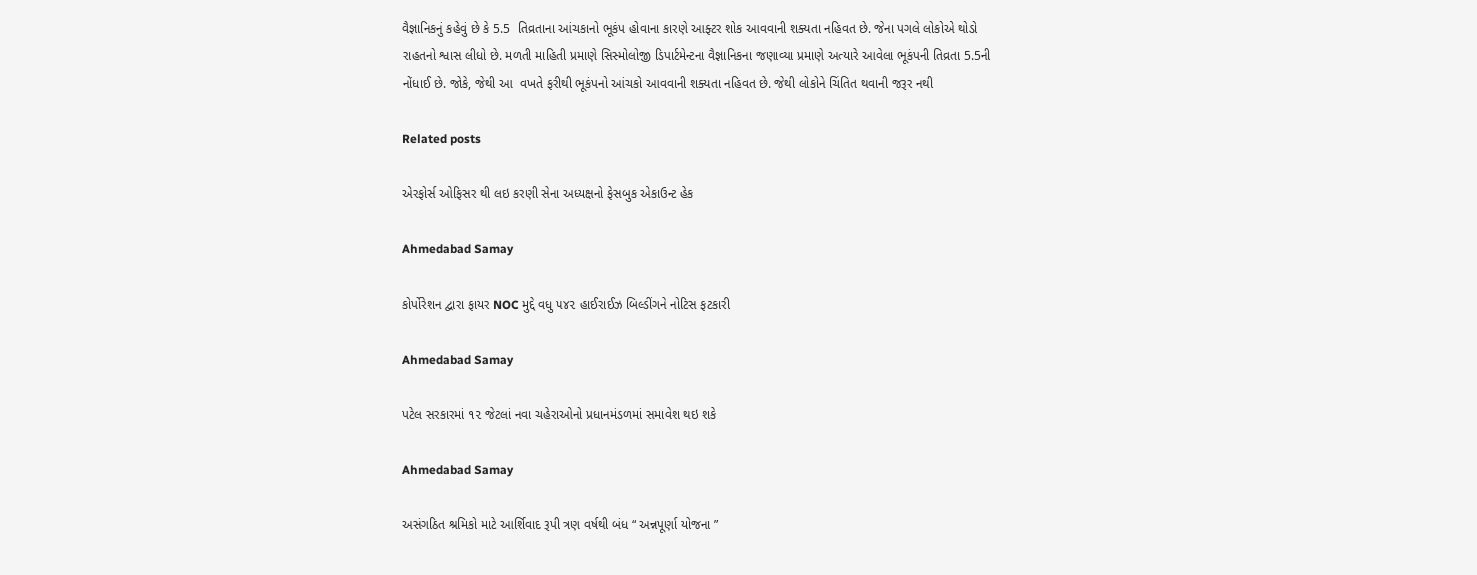વૈજ્ઞાનિકનું કહેવું છે કે 5.5  તિવ્રતાના આંચકાનો ભૂકંપ હોવાના કારણે આફ્ટર શોક આવવાની શક્યતા નહિવત છે. જેના પગલે લોકોએ થોડો રાહતનો શ્વાસ લીધો છે. મળતી માહિતી પ્રમાણે સિસ્મોલોજી ડિપાર્ટમેન્ટના વૈજ્ઞાનિકના જણાવ્યા પ્રમાણે અત્યારે આવેલા ભૂકંપની તિવ્રતા 5.5ની નોંધાઈ છે. જોકે, જેથી આ  વખતે ફરીથી ભૂકંપનો આંચકો આવવાની શક્યતા નહિવત છે. જેથી લોકોને ચિંતિત થવાની જરૂર નથી

Related posts

એરફોર્સ ઓફિસર થી લઇ કરણી સેના અધ્યક્ષનો ફેસબુક એકાઉન્ટ હેક

Ahmedabad Samay

કોર્પોરેશન દ્વારા ફાયર NOC મુદ્દે વધુ ૫૪૨ હાઈરાઈઝ બિલ્ડીંગને નોટિસ ફટકારી

Ahmedabad Samay

પટેલ સરકારમાં ૧૨ જેટલાં નવા ચહેરાઓનો પ્રધાનમંડળમાં સમાવેશ થઇ શકે

Ahmedabad Samay

અસંગઠિત શ્રમિકો માટે આર્શિવાદ રૂપી ત્રણ વર્ષથી બંધ “ અન્નપૂર્ણા યોજના ”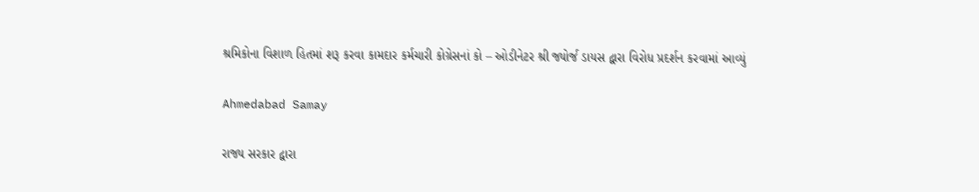શ્રમિકોના વિશાળ હિતમાં શરૂ કરવા કામદાર કર્મચારી કોગ્રેસનાં કો – ઓડીનેટર શ્રી જ્યોર્જ ડાયસ દ્વારા વિરોધ પ્રદર્શન કરવામાં આવ્યું

Ahmedabad Samay

રાજ્ય સરકાર દ્વારા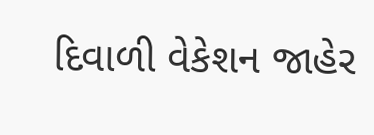દિવાળી વેકેશન જાહેર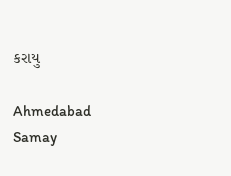કરાયુ

Ahmedabad Samay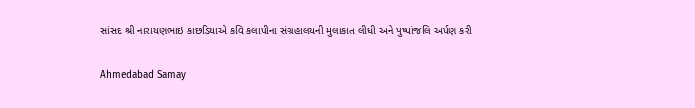સાંસદ શ્રી નારાયણભાઇ કાછડિયાએ કવિ કલાપીના સંગ્રહાલયની મુલાકાત લીધી અને પુષ્પાંજલિ અર્પણ કરી

Ahmedabad Samay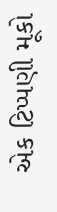એક ટિપ્પણી મૂકો